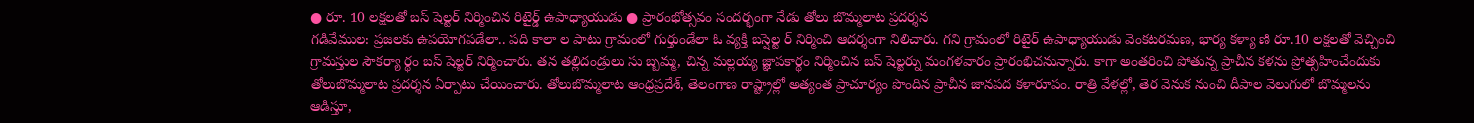● రూ. 10 లక్షలతో బస్ షెల్టర్ నిర్మించిన రిటైర్డ్ ఉపాధ్యాయుడు ● ప్రారంభోత్సవం సందర్భంగా నేడు తోలు బొమ్మలాట ప్రదర్శన
గడివేముల: ప్రజలకు ఉపయోగపడేలా.. పది కాలా ల పాటు గ్రామంలో గుర్తుండేలా ఓ వ్యక్తి బస్షెల్ట ర్ నిర్మించి ఆదర్శంగా నిలిచారు. గని గ్రామంలో రిటైర్ ఉపాధ్యాయుడు వెంకటరమణ, భార్య కళ్యా ణి రూ.10 లక్షలతో వెచ్చించి గ్రామస్తుల సౌకర్యా ర్థం బస్ షెల్టర్ నిర్మించారు. తన తల్లిదండ్రులు సు బ్బమ్మ, చిన్న మల్లయ్య జ్ఞాపకార్థం నిర్మించిన బస్ షెల్టర్ను మంగళవారం ప్రారంభిచనున్నారు. కాగా అంతరించి పోతున్న ప్రాచీన కళను ప్రోత్సహించేందుకు తోలుబొమ్మలాట ప్రదర్శన ఏర్పాటు చేయించారు. తోలుబొమ్మలాట ఆంధ్రప్రదేశ్, తెలంగాణ రాష్ట్రాల్లో అత్యంత ప్రాచూర్యం పొందిన ప్రాచీన జానపద కళారూపం. రాత్రి వేళల్లో, తెర వెనుక నుంచి దీపాల వెలుగులో బొమ్మలను ఆడిస్తూ,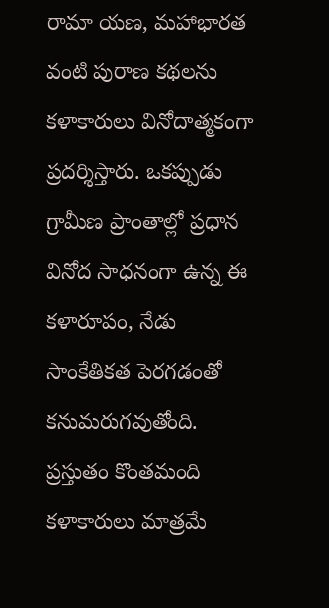రామా యణ, మహాభారత వంటి పురాణ కథలను కళాకారులు వినోదాత్మకంగా ప్రదర్శిస్తారు. ఒకప్పుడు గ్రామీణ ప్రాంతాల్లో ప్రధాన వినోద సాధనంగా ఉన్న ఈ కళారూపం, నేడు సాంకేతికత పెరగడంతో కనుమరుగవుతోంది. ప్రస్తుతం కొంతమంది కళాకారులు మాత్రమే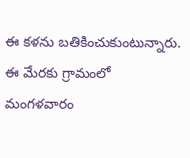ఈ కళను బతికించుకుంటున్నారు. ఈ మేరకు గ్రామంలో మంగళవారం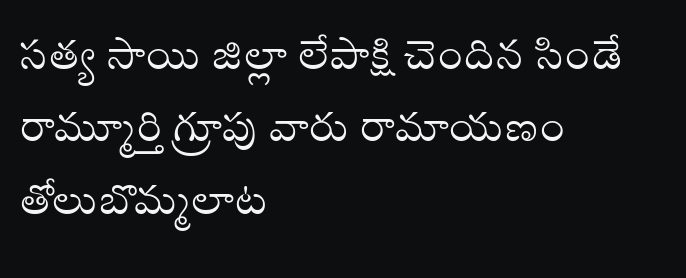సత్య సాయి జిల్లా లేపాక్షి చెందిన సిండే రామ్మూర్తి గ్రూపు వారు రామాయణం తోలుబొమ్మలాట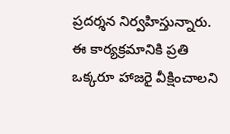ప్రదర్శన నిర్వహిస్తున్నారు. ఈ కార్యక్రమానికి ప్రతి ఒక్కరూ హాజరై వీక్షించాలని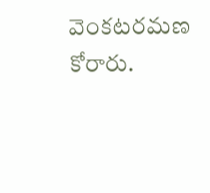వెంకటరమణ కోరారు.